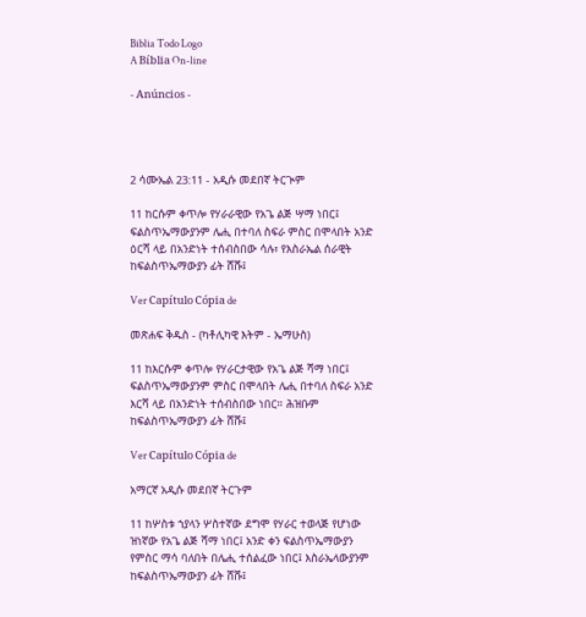Biblia Todo Logo
A Bíblia On-line

- Anúncios -




2 ሳሙኤል 23:11 - አዲሱ መደበኛ ትርጒም

11 ከርሱም ቀጥሎ የሃራራዊው የአጌ ልጅ ሣማ ነበር፤ ፍልስጥኤማውያንም ሌሒ በተባለ ስፍራ ምስር በሞላበት አንድ ዕርሻ ላይ በአንድነት ተሰብስበው ሳሉ፣ የእስራኤል ሰራዊት ከፍልስጥኤማውያን ፊት ሸሹ፤

Ver Capítulo Cópia de

መጽሐፍ ቅዱስ - (ካቶሊካዊ እትም - ኤማሁስ)

11 ከእርሱም ቀጥሎ የሃራርታዊው የአጌ ልጅ ሻማ ነበር፤ ፍልስጥኤማውያንም ምስር በሞላበት ሌሒ በተባለ ስፍራ አንድ እርሻ ላይ በአንድነት ተሰብስበው ነበር። ሕዝቡም ከፍልስጥኤማውያን ፊት ሸሹ፤

Ver Capítulo Cópia de

አማርኛ አዲሱ መደበኛ ትርጉም

11 ከሦስቱ ኀያላን ሦስተኛው ደግሞ የሃራር ተወላጅ የሆነው ዝነኛው የአጌ ልጅ ሻማ ነበር፤ አንድ ቀን ፍልስጥኤማውያን የምስር ማሳ ባለበት በሌሒ ተሰልፈው ነበር፤ እስራኤላውያንም ከፍልስጥኤማውያን ፊት ሸሹ፤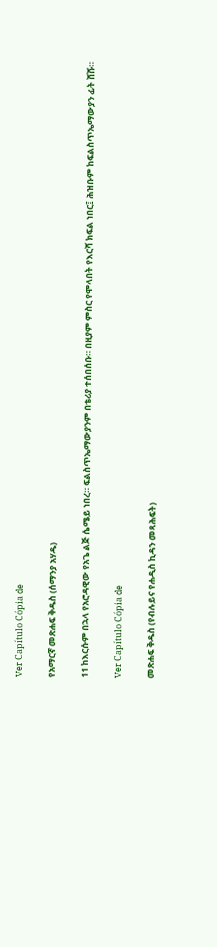Ver Capítulo Cópia de

የአማርኛ መጽሐፍ ቅዱስ (ሰማንያ አሃዱ)

11 ከእርሱም በኋላ የአሮዳዊው የአጌ ልጅ ሴሜይ ነበረ። ፍልስጥኤማውያንም በቴሪያ ተሰበሰቡ። በዚያም ምስር የሞላበት የእርሻ ክፍል ነበር፤ ሕዝቡም ከፍልስጥኤማውያን ፊት ሸሹ።

Ver Capítulo Cópia de

መጽሐፍ ቅዱስ (የብሉይና የሐዲስ ኪዳን መጻሕፍት)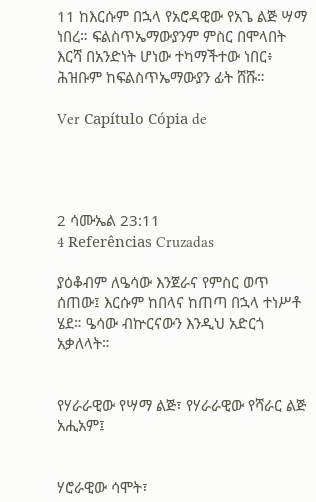11 ከእርሱም በኋላ የአሮዳዊው የአጌ ልጅ ሣማ ነበረ። ፍልስጥኤማውያንም ምስር በሞላበት እርሻ በአንድነት ሆነው ተካማችተው ነበር፥ ሕዝቡም ከፍልስጥኤማውያን ፊት ሸሹ።

Ver Capítulo Cópia de




2 ሳሙኤል 23:11
4 Referências Cruzadas

ያዕቆብም ለዔሳው እንጀራና የምስር ወጥ ሰጠው፤ እርሱም ከበላና ከጠጣ በኋላ ተነሥቶ ሄደ። ዔሳው ብኵርናውን እንዲህ አድርጎ አቃለላት።


የሃራራዊው የሣማ ልጅ፣ የሃራራዊው የሻራር ልጅ አሒአም፤


ሃሮራዊው ሳሞት፣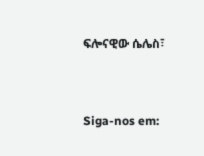ፍሎናዊው ሴሌስ፣


Siga-nos em: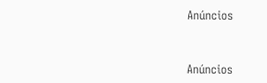Anúncios


Anúncios